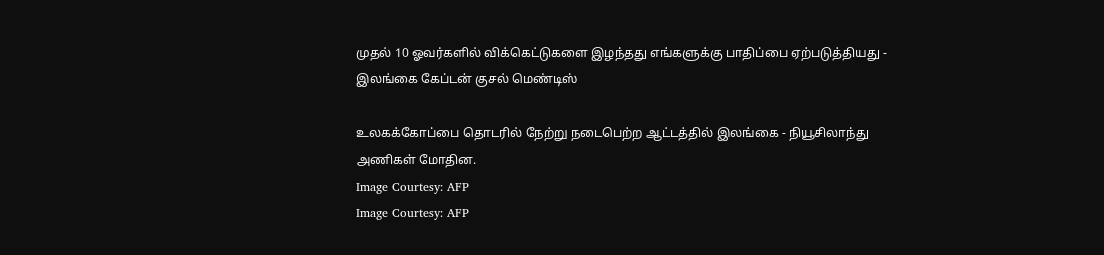முதல் 10 ஓவர்களில் விக்கெட்டுகளை இழந்தது எங்களுக்கு பாதிப்பை ஏற்படுத்தியது - இலங்கை கேப்டன் குசல் மெண்டிஸ்

உலகக்கோப்பை தொடரில் நேற்று நடைபெற்ற ஆட்டத்தில் இலங்கை - நியூசிலாந்து அணிகள் மோதின.
Image Courtesy: AFP
Image Courtesy: AFP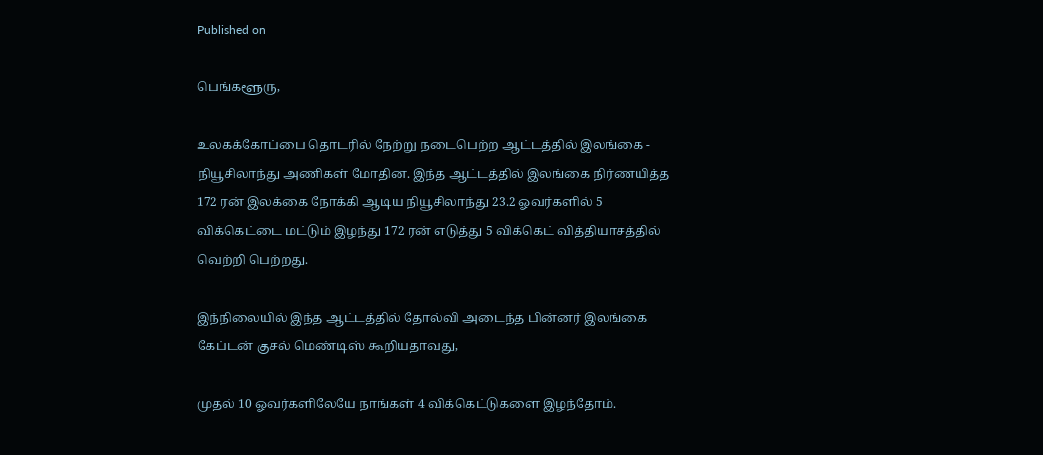Published on

பெங்களூரு,

உலகக்கோப்பை தொடரில் நேற்று நடைபெற்ற ஆட்டத்தில் இலங்கை - நியூசிலாந்து அணிகள் மோதின. இந்த ஆட்டத்தில் இலங்கை நிர்ணயித்த 172 ரன் இலக்கை நோக்கி ஆடிய நியூசிலாந்து 23.2 ஓவர்களில் 5 விக்கெட்டை மட்டும் இழந்து 172 ரன் எடுத்து 5 விக்கெட் வித்தியாசத்தில் வெற்றி பெற்றது.

இந்நிலையில் இந்த ஆட்டத்தில் தோல்வி அடைந்த பின்னர் இலங்கை கேப்டன் குசல் மெண்டிஸ் கூறியதாவது,

முதல் 10 ஓவர்களிலேயே நாங்கள் 4 விக்கெட்டுகளை இழந்தோம்.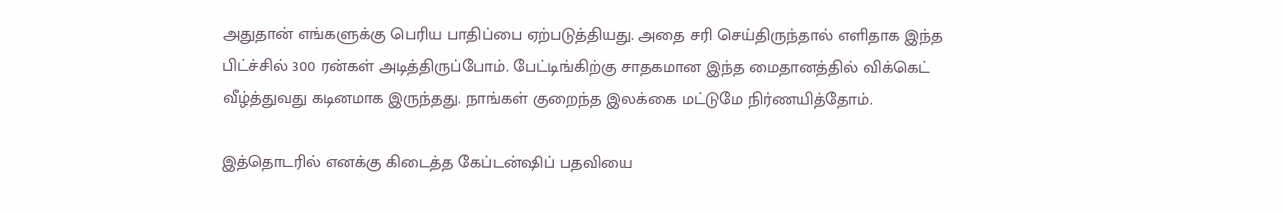அதுதான் எங்களுக்கு பெரிய பாதிப்பை ஏற்படுத்தியது. அதை சரி செய்திருந்தால் எளிதாக இந்த பிட்ச்சில் 300 ரன்கள் அடித்திருப்போம். பேட்டிங்கிற்கு சாதகமான இந்த மைதானத்தில் விக்கெட் வீழ்த்துவது கடினமாக இருந்தது. நாங்கள் குறைந்த இலக்கை மட்டுமே நிர்ணயித்தோம்.

இத்தொடரில் எனக்கு கிடைத்த கேப்டன்ஷிப் பதவியை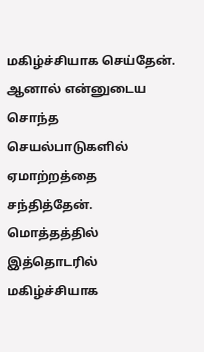மகிழ்ச்சியாக செய்தேன். ஆனால் என்னுடைய சொந்த செயல்பாடுகளில் ஏமாற்றத்தை சந்தித்தேன். மொத்தத்தில் இத்தொடரில் மகிழ்ச்சியாக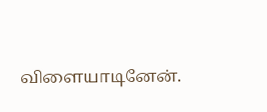விளையாடினேன்.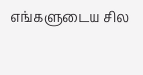எங்களுடைய சில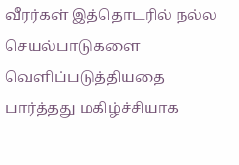வீரர்கள் இத்தொடரில் நல்ல செயல்பாடுகளை வெளிப்படுத்தியதை பார்த்தது மகிழ்ச்சியாக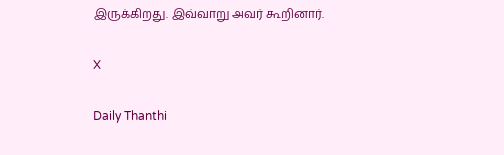இருக்கிறது. இவ்வாறு அவர் கூறினார்.

X

Daily Thanthi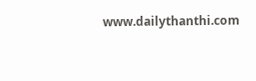www.dailythanthi.com